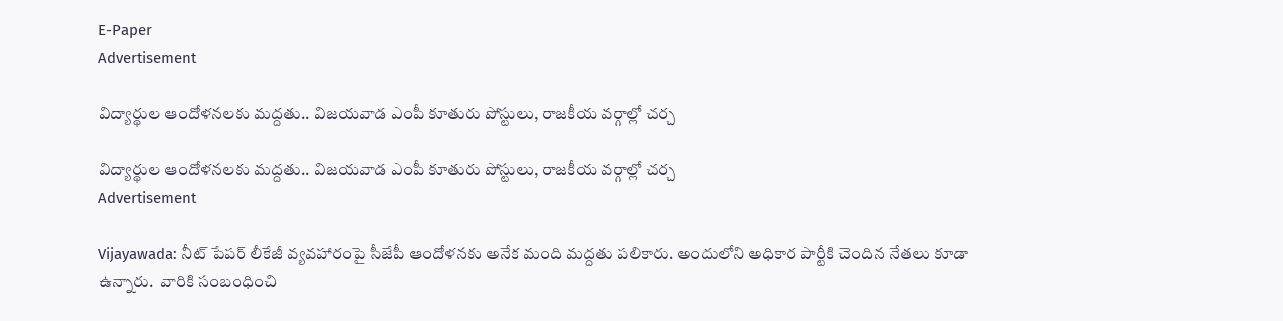E-Paper
Advertisement

విద్యార్థుల ఆందోళనలకు మద్దతు.. విజయవాడ ఎంపీ కూతురు పోస్టులు, రాజకీయ వర్గాల్లో చర్చ

విద్యార్థుల ఆందోళనలకు మద్దతు.. విజయవాడ ఎంపీ కూతురు పోస్టులు, రాజకీయ వర్గాల్లో చర్చ
Advertisement

Vijayawada: నీట్ పేపర్ లీకేజీ వ్యవహారంపై సీజేపీ ఆందోళనకు అనేక మంది మద్దతు పలికారు. అందులోని అధికార పార్టీకి చెందిన నేతలు కూడా ఉన్నారు.  వారికి సంబంధించి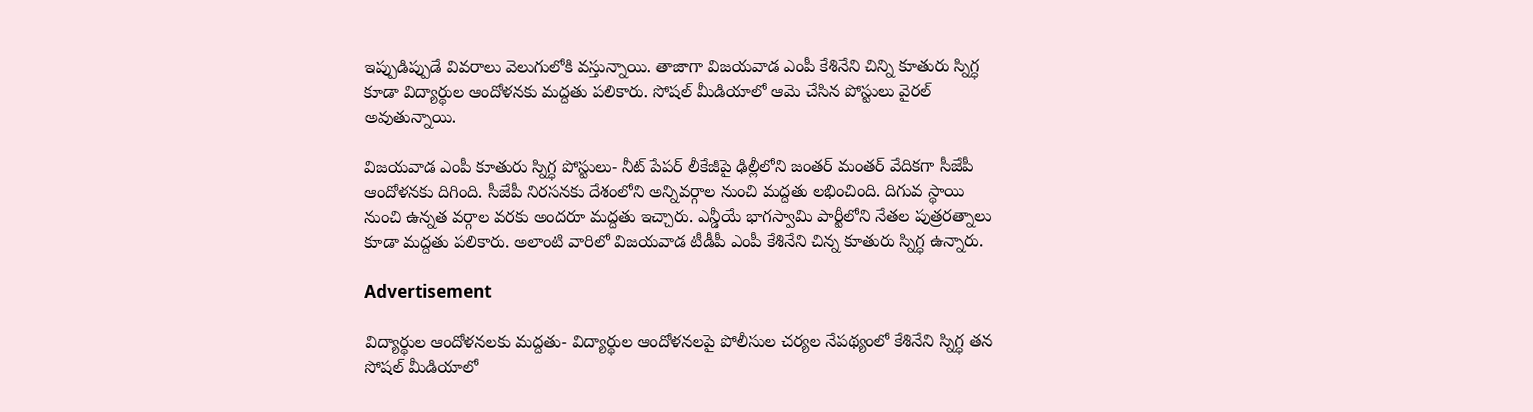ఇప్పుడిప్పుడే వివరాలు వెలుగులోకి వస్తున్నాయి. తాజాగా విజయవాడ ఎంపీ కేశినేని చిన్ని కూతురు స్నిగ్ధ  కూడా విద్యార్థుల ఆందోళనకు మద్దతు పలికారు. సోషల్ మీడియాలో ఆమె చేసిన పోస్టులు వైరల్ అవుతున్నాయి.

విజయవాడ ఎంపీ కూతురు స్నిగ్ధ పోస్టులు- నీట్ పేపర్ లీకేజీపై ఢిల్లీలోని జంతర్ మంతర్ వేదికగా సీజేపీ ఆందోళనకు దిగింది. సీజేపీ నిరసనకు దేశంలోని అన్నివర్గాల నుంచి మద్దతు లభించింది. దిగువ స్థాయి నుంచి ఉన్నత వర్గాల వరకు అందరూ మద్దతు ఇచ్చారు. ఎన్డీయే భాగస్వామి పార్టీలోని నేతల పుత్రరత్నాలు కూడా మద్దతు పలికారు. అలాంటి వారిలో విజయవాడ టీడీపీ ఎంపీ కేశినేని చిన్న కూతురు స్నిగ్ధ ఉన్నారు.

Advertisement

విద్యార్థుల ఆందోళనలకు మద్దతు- విద్యార్థుల ఆందోళనలపై పోలీసుల చర్యల నేపథ్యంలో కేశినేని స్నిగ్ధ తన సోషల్ మీడియాలో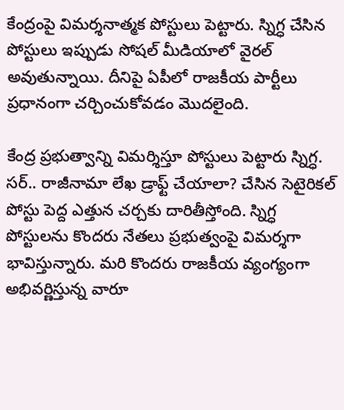కేంద్రంపై విమర్శనాత్మక పోస్టులు పెట్టారు. స్నిగ్ధ చేసిన పోస్టులు ఇప్పుడు సోషల్ మీడియా‌లో వైరల్ అవుతున్నాయి. దీనిపై ఏపీలో రాజకీయ పార్టీలు ప్రధానంగా చర్చించుకోవడం మొదలైంది.

కేంద్ర ప్రభుత్వాన్ని విమర్శిస్తూ పోస్టులు పెట్టారు స్నిగ్ధ. సర్.. రాజీనామా లేఖ డ్రాఫ్ట్ చేయాలా? చేసిన సెటైరికల్ పోస్టు పెద్ద ఎత్తున చర్చకు దారితీస్తోంది. స్నిగ్ధ పోస్టులను కొందరు నేతలు ప్రభుత్వంపై విమర్శగా భావిస్తున్నారు. మరి కొందరు రాజకీయ వ్యంగ్యంగా అభివర్ణిస్తున్న వారూ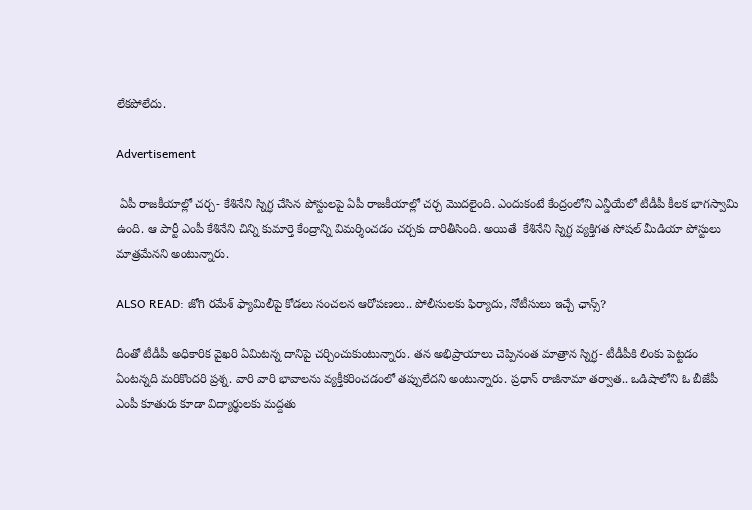లేకపోలేదు.

Advertisement

 ఏపీ రాజకీయాల్లో చర్చ- కేశినేని స్నిగ్ధ చేసిన పోస్టులపై ఏపీ రాజకీయాల్లో చర్చ మొదలైంది. ఎందుకంటే కేంద్రంలోని ఎన్డీయేలో టీడీపీ కీలక భాగస్వామి ఉంది. ఆ పార్టీ ఎంపీ కేశినేని చిన్ని కుమార్తె కేంద్రాన్ని విమర్శించడం చర్చకు దారితీసింది. అయితే  కేశినేని స్నిగ్ధ వ్యక్తిగత సోషల్ మీడియా పోస్టులు మాత్రమేనని అంటున్నారు.

ALSO READ: జోగి రమేశ్ ఫ్యామిలీపై కోడలు సంచలన ఆరోపణలు.. పోలీసులకు ఫిర్యాదు, నోటీసులు ఇచ్చే ఛాన్స్?

దీంతో టీడీపీ అధికారిక వైఖరి ఏమిటన్న దానిపై చర్చించుకుంటున్నారు. తన అభిప్రాయాలు చెప్పినంత మాత్రాన స్నిగ్ధ- టీడీపీకి లింకు పెట్టడం ఏంటన్నది మరికొందరి ప్రశ్న. వారి వారి భావాలను వ్యక్తీకరించడంలో తప్పులేదని అంటున్నారు. ప్రధాన్ రాజీనామా తర్వాత.. ఒడిషాలోని ఓ బీజేపీ ఎంపీ కూతురు కూడా విద్యార్థులకు మద్దతు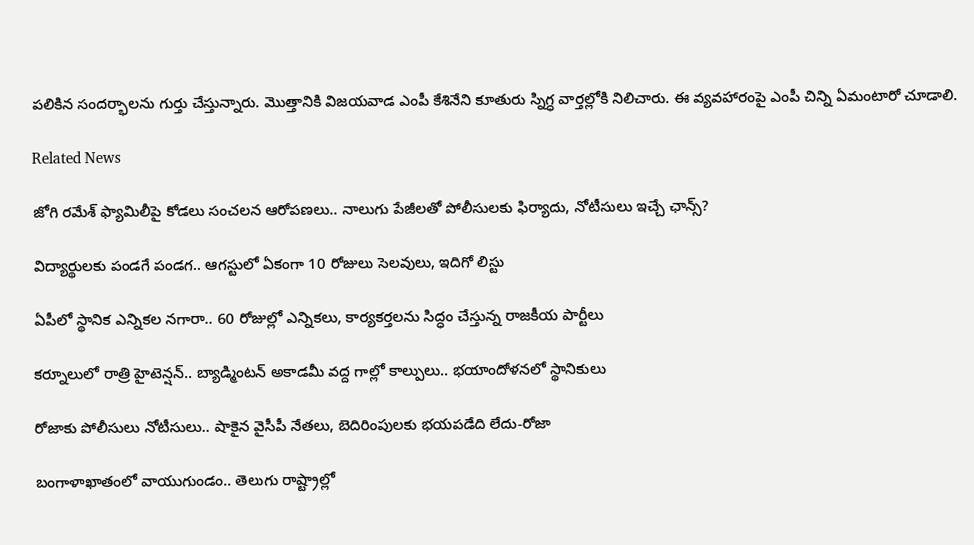పలికిన సందర్భాలను గుర్తు చేస్తున్నారు. మొత్తానికి విజయవాడ ఎంపీ కేశినేని కూతురు స్నిగ్ధ వార్తల్లోకి నిలిచారు. ఈ వ్యవహారంపై ఎంపీ చిన్ని ఏమంటారో చూడాలి.

Related News

జోగి రమేశ్ ఫ్యామిలీపై కోడలు సంచలన ఆరోపణలు.. నాలుగు పేజీలతో పోలీసులకు ఫిర్యాదు, నోటీసులు ఇచ్చే ఛాన్స్?

విద్యార్థులకు పండగే పండగ.. ఆగస్టులో ఏకంగా 10 రోజులు సెలవులు, ఇదిగో లిస్టు

ఏపీలో స్థానిక ఎన్నికల నగారా.. 60 రోజుల్లో ఎన్నికలు, కార్యకర్తలను సిద్ధం చేస్తున్న రాజకీయ పార్టీలు

కర్నూలులో రాత్రి హైటెన్షన్.. బ్యాడ్మింటన్ అకాడమీ వద్ద గాల్లో కాల్పులు.. భయాందోళనలో స్థానికులు

రోజాకు పోలీసులు నోటీసులు.. షాకైన వైసీపీ నేతలు, బెదిరింపులకు భయపడేది లేదు-రోజా

బంగాళాఖాతంలో వాయుగుండం.. తెలుగు రాష్ట్రాల్లో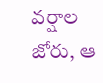వర్షాల జోరు, ఆ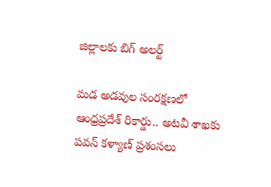జిల్లాలకు బిగ్ అలర్ట్

మడ అడవుల సంరక్షణలో ఆంధ్రప్రదేశ్ రికార్డు.. అటవీ శాఖకు పవన్ కళ్యాణ్ ప్రశంసలు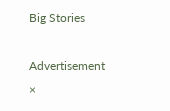Big Stories

Advertisement
×